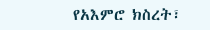የአእምሮ ክስረት፣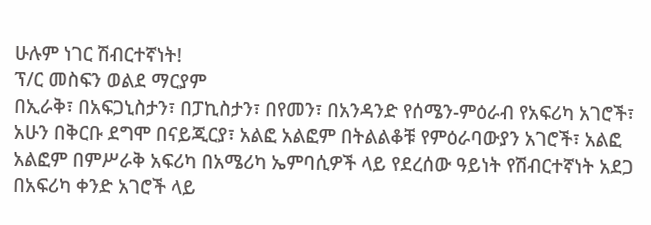ሁሉም ነገር ሽብርተኛነት!
ፕ/ር መስፍን ወልደ ማርያም
በኢራቅ፣ በአፍጋኒስታን፣ በፓኪስታን፣ በየመን፣ በአንዳንድ የሰሜን-ምዕራብ የአፍሪካ አገሮች፣ አሁን በቅርቡ ደግሞ በናይጂርያ፣ አልፎ አልፎም በትልልቆቹ የምዕራባውያን አገሮች፣ አልፎ አልፎም በምሥራቅ አፍሪካ በአሜሪካ ኤምባሲዎች ላይ የደረሰው ዓይነት የሽብርተኛነት አደጋ በአፍሪካ ቀንድ አገሮች ላይ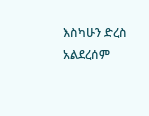እስካሁን ድረስ አልደረሰም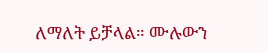ለማለት ይቻላል። ሙሉውን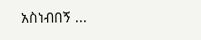አስነብበኝ ...